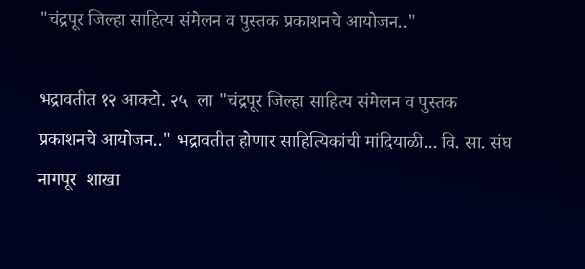"चंद्रपूर जिल्हा साहित्य संमेलन व पुस्तक प्रकाशनचे आयोजन.."

भद्रावतीत १२ आक्टो. २५  ला "चंद्रपूर जिल्हा साहित्य संमेलन व पुस्तक प्रकाशनचे आयोजन.." भद्रावतीत होणार साहित्यिकांची मांदियाळी... वि. सा. संघ नागपूर  शाखा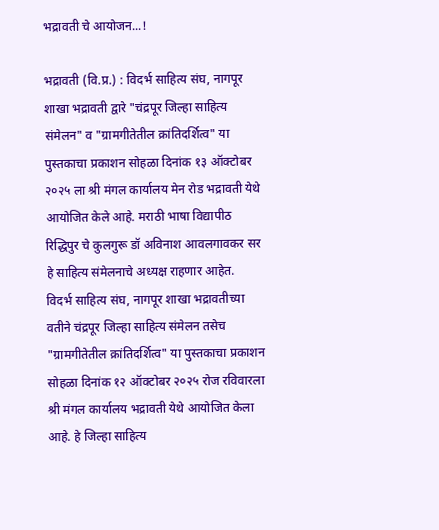भद्रावती चे आयोजन...!

भद्रावती (वि.प्र.) : विदर्भ साहित्य संघ, नागपूर शाखा भद्रावती द्वारे "चंद्रपूर जिल्हा साहित्य संमेलन" व "ग्रामगीतेतील क्रांतिदर्शित्व" या पुस्तकाचा प्रकाशन सोहळा दिनांक १३ ऑक्टोबर २०२५ ला श्री मंगल कार्यालय मेन रोड भद्रावती येथे आयोजित केले आहे. मराठी भाषा विद्यापीठ रिद्धिपुर चे कुलगुरू डॉ अविनाश आवलगावकर सर हे साहित्य संमेलनाचे अध्यक्ष राहणार आहेत.
विदर्भ साहित्य संघ, नागपूर शाखा भद्रावतीच्या वतीने चंद्रपूर जिल्हा साहित्य संमेलन तसेच "ग्रामगीतेतील क्रांतिदर्शित्व" या पुस्तकाचा प्रकाशन सोहळा दिनांक १२ ऑक्टोबर २०२५ रोज रविवारला श्री मंगल कार्यालय भद्रावती येथे आयोजित केला आहे. हे जिल्हा साहित्य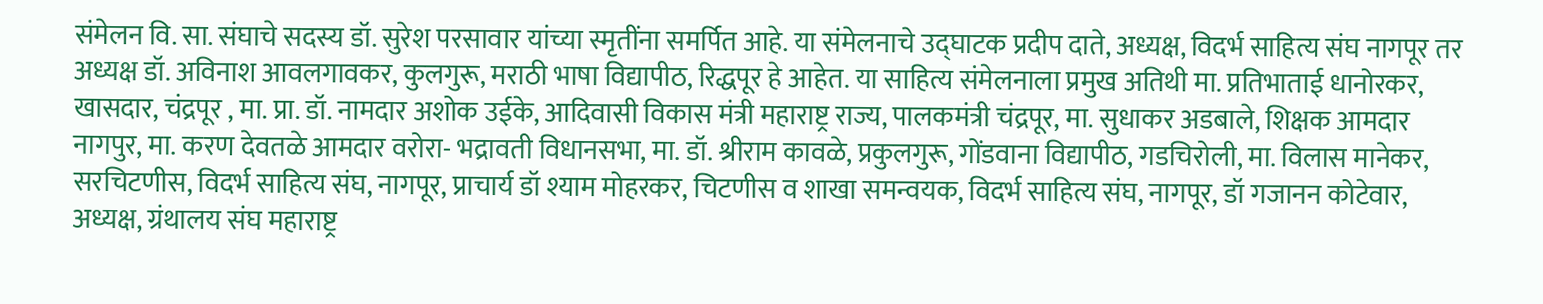संमेलन वि. सा. संघाचे सदस्य डॉ. सुरेश परसावार यांच्या स्मृतींना समर्पित आहे. या संमेलनाचे उद्घाटक प्रदीप दाते, अध्यक्ष, विदर्भ साहित्य संघ नागपूर तर अध्यक्ष डॉ. अविनाश आवलगावकर, कुलगुरू, मराठी भाषा विद्यापीठ, रिद्धपूर हे आहेत. या साहित्य संमेलनाला प्रमुख अतिथी मा. प्रतिभाताई धानोरकर, खासदार, चंद्रपूर , मा. प्रा. डॉ. नामदार अशोक उईके, आदिवासी विकास मंत्री महाराष्ट्र राज्य, पालकमंत्री चंद्रपूर, मा. सुधाकर अडबाले, शिक्षक आमदार नागपुर, मा. करण देवतळे आमदार वरोरा- भद्रावती विधानसभा, मा. डॉ. श्रीराम कावळे, प्रकुलगुरू, गोंडवाना विद्यापीठ, गडचिरोली, मा. विलास मानेकर, सरचिटणीस, विदर्भ साहित्य संघ, नागपूर, प्राचार्य डॉ श्याम मोहरकर, चिटणीस व शाखा समन्वयक, विदर्भ साहित्य संघ, नागपूर, डॉ गजानन कोटेवार, अध्यक्ष, ग्रंथालय संघ महाराष्ट्र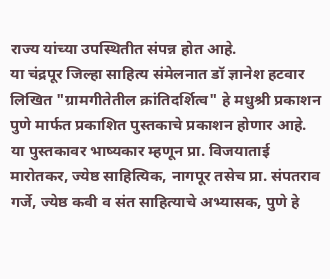राज्य यांच्या उपस्थितीत संपन्न होत आहे.
या चंद्रपूर जिल्हा साहित्य संमेलनात डॉ ज्ञानेश हटवार लिखित "ग्रामगीतेतील क्रांतिदर्शित्व" हे मधुश्री प्रकाशन पुणे मार्फत प्रकाशित पुस्तकाचे प्रकाशन होणार आहे. या पुस्तकावर भाष्यकार म्हणून प्रा. विजयाताई मारोतकर, ज्येष्ठ साहित्यिक, नागपूर तसेच प्रा. संपतराव गर्जे, ज्येष्ठ कवी व संत साहित्याचे अभ्यासक, पुणे हे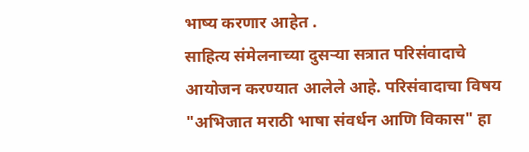भाष्य करणार आहेत .
साहित्य संमेलनाच्या दुसऱ्या सत्रात परिसंवादाचे आयोजन करण्यात आलेले आहे. परिसंवादाचा विषय  "अभिजात मराठी भाषा संवर्धन आणि विकास" हा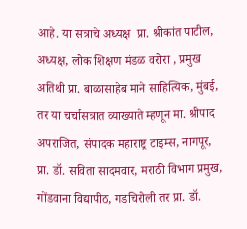आहे. या सत्राचे अध्यक्ष  प्रा. श्रीकांत पाटील, अध्यक्ष, लोक शिक्षण मंडळ वरोरा , प्रमुख अतिथी प्रा. बाळासाहेब माने साहित्यिक, मुंबई, तर या चर्चासत्रात व्याख्याते म्हणून मा. श्रीपाद अपराजित, संपादक महाराष्ट्र टाइम्स, नागपूर, प्रा. डॉ. सविता सादमवार, मराठी विभाग प्रमुख, गोंडवाना विद्यापीठ, गडचिरोली तर प्रा. डॉ.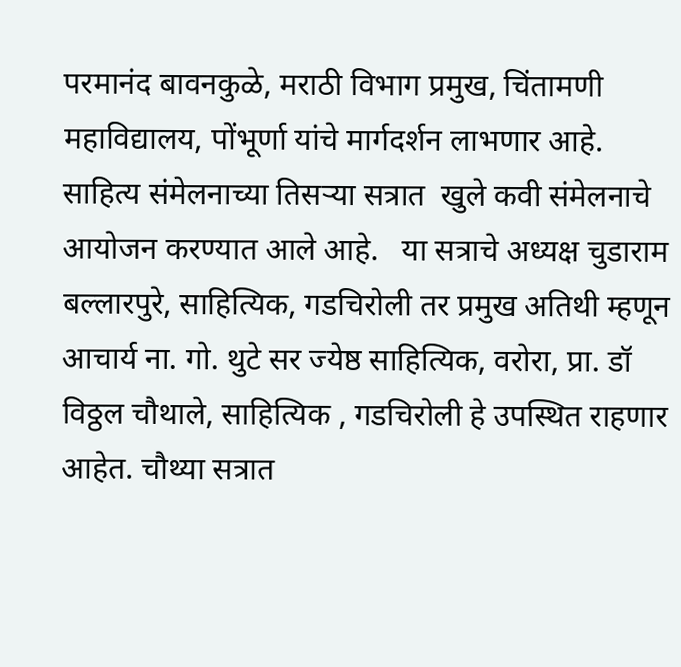परमानंद बावनकुळे, मराठी विभाग प्रमुख, चिंतामणी महाविद्यालय, पोंभूर्णा यांचे मार्गदर्शन लाभणार आहे.
साहित्य संमेलनाच्या तिसऱ्या सत्रात  खुले कवी संमेलनाचे आयोजन करण्यात आले आहे.   या सत्राचे अध्यक्ष चुडाराम बल्लारपुरे, साहित्यिक, गडचिरोली तर प्रमुख अतिथी म्हणून आचार्य ना. गो. थुटे सर ज्येष्ठ साहित्यिक, वरोरा, प्रा. डॉ विठ्ठल चौथाले, साहित्यिक , गडचिरोली हे उपस्थित राहणार आहेत. चौथ्या सत्रात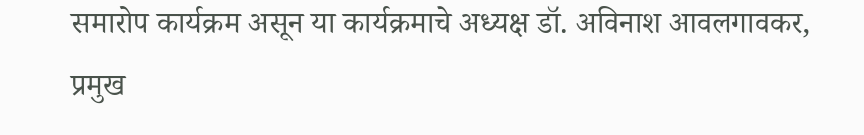समारोप कार्यक्रम असून या कार्यक्रमाचे अध्यक्ष डॉ. अविनाश आवलगावकर, प्रमुख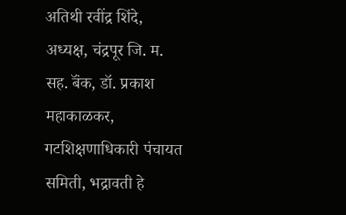अतिथी रवींद्र शिंदे, अध्यक्ष, चंद्रपूर जि. म. सह. बॅंक, डॉ. प्रकाश महाकाळकर, गटशिक्षणाधिकारी पंचायत समिती, भद्रावती हे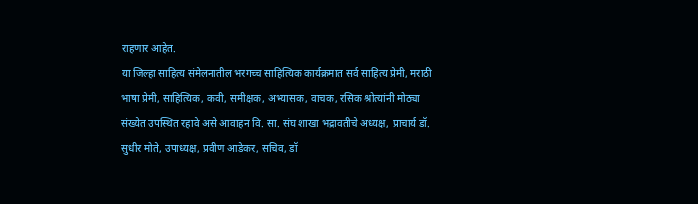राहणार आहेत.
या जिल्हा साहित्य संमेलनातील भरगच्च साहित्यिक कार्यक्रमात सर्व साहित्य प्रेमी, मराठी भाषा प्रेमी, साहित्यिक, कवी, समीक्षक, अभ्यासक, वाचक, रसिक श्रोत्यांनी मोठ्या संख्येत उपस्थित रहावे असे आवाहन वि. सा. संघ शाखा भद्रावतीचे अध्यक्ष, प्राचार्य डॉ. सुधीर मोते, उपाध्यक्ष, प्रवीण आडेकर, सचिव, डॉ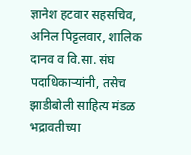ज्ञानेश हटवार सहसचिव, अनिल पिट्टलवार, शालिक दानव व वि.सा. संघ पदाधिकाऱ्यांनी, तसेच झाडीबोली साहित्य मंडळ भद्रावतीच्या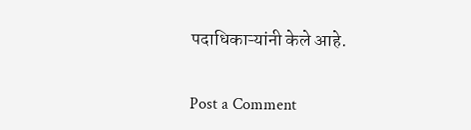पदाधिकाऱ्यांनी केले आहे.

Post a Comment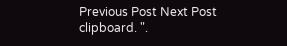Previous Post Next Post
clipboard. ".